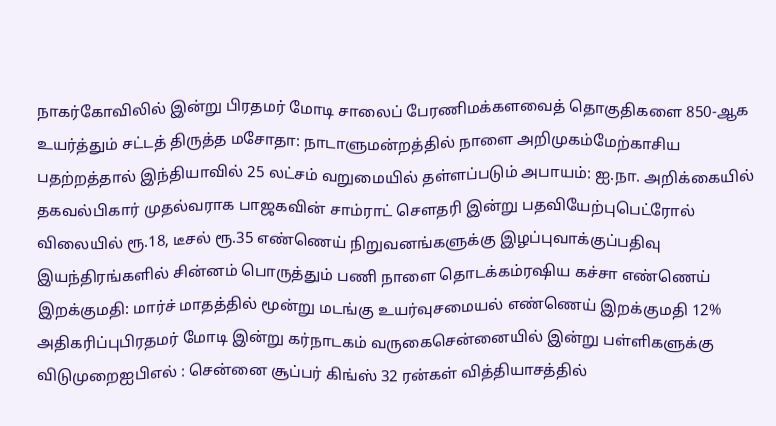நாகர்கோவிலில் இன்று பிரதமர் மோடி சாலைப் பேரணிமக்களவைத் தொகுதிகளை 850-ஆக உயர்த்தும் சட்டத் திருத்த மசோதா: நாடாளுமன்றத்தில் நாளை அறிமுகம்மேற்காசிய பதற்றத்தால் இந்தியாவில் 25 லட்சம் வறுமையில் தள்ளப்படும் அபாயம்: ஐ.நா. அறிக்கையில் தகவல்பிகார் முதல்வராக பாஜகவின் சாம்ராட் செளதரி இன்று பதவியேற்புபெட்ரோல் விலையில் ரூ.18, டீசல் ரூ.35 எண்ணெய் நிறுவனங்களுக்கு இழப்புவாக்குப்பதிவு இயந்திரங்களில் சின்னம் பொருத்தும் பணி நாளை தொடக்கம்ரஷிய கச்சா எண்ணெய் இறக்குமதி: மார்ச் மாதத்தில் மூன்று மடங்கு உயர்வுசமையல் எண்ணெய் இறக்குமதி 12% அதிகரிப்புபிரதமர் மோடி இன்று கர்நாடகம் வருகைசென்னையில் இன்று பள்ளிகளுக்கு விடுமுறைஐபிஎல் : சென்னை சூப்பர் கிங்ஸ் 32 ரன்கள் வித்தியாசத்தில்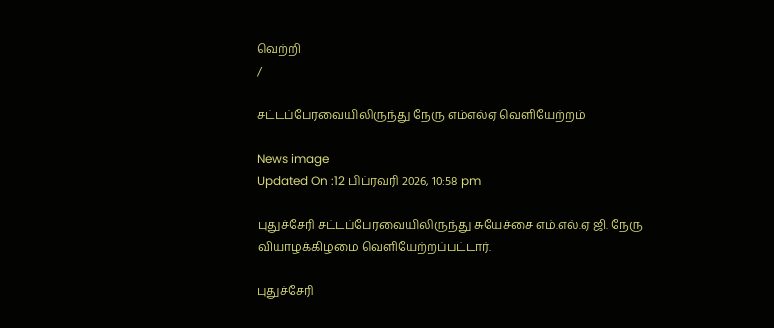வெற்றி
/

சட்டப்பேரவையிலிருந்து நேரு எம்எல்ஏ வெளியேற்றம்

News image
Updated On :12 பிப்ரவரி 2026, 10:58 pm

புதுச்சேரி சட்டப்பேரவையிலிருந்து சுயேச்சை எம்.எல்.ஏ ஜி. நேரு வியாழக்கிழமை வெளியேற்றப்பட்டார்.

புதுச்சேரி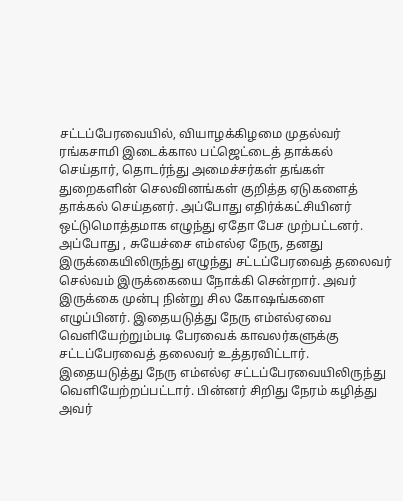சட்டப்பேரவையில், வியாழக்கிழமை முதல்வர் ரங்கசாமி இடைக்கால பட்ஜெட்டைத் தாக்கல் செய்தார், தொடர்ந்து அமைச்சர்கள் தங்கள் துறைகளின் செலவினங்கள் குறித்த ஏடுகளைத் தாக்கல் செய்தனர். அப்போது எதிர்க்கட்சியினர் ஒட்டுமொத்தமாக எழுந்து ஏதோ பேச முற்பட்டனர். அப்போது , சுயேச்சை எம்எல்ஏ நேரு, தனது இருக்கையிலிருந்து எழுந்து சட்டப்பேரவைத் தலைவர் செல்வம் இருக்கையை நோக்கி சென்றார். அவர் இருக்கை முன்பு நின்று சில கோஷங்களை எழுப்பினர். இதையடுத்து நேரு எம்எல்ஏவை வெளியேற்றும்படி பேரவைக் காவலர்களுக்கு சட்டப்பேரவைத் தலைவர் உத்தரவிட்டார். இதையடுத்து நேரு எம்எல்ஏ சட்டப்பேரவையிலிருந்து வெளியேற்றப்பட்டார். பின்னர் சிறிது நேரம் கழித்து அவர்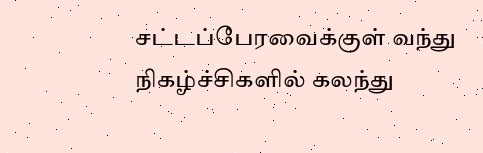சட்டப்பேரவைக்குள் வந்து நிகழ்ச்சிகளில் கலந்து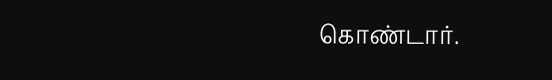கொண்டார்.